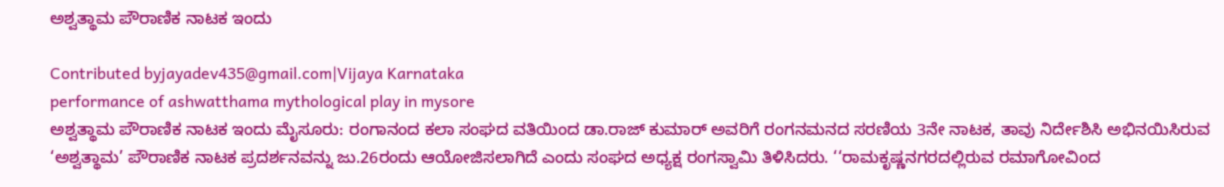ಅಶ್ವತ್ಥಾಮ ಪೌರಾಣಿಕ ನಾಟಕ ಇಂದು

Contributed byjayadev435@gmail.com|Vijaya Karnataka
performance of ashwatthama mythological play in mysore
ಅಶ್ವತ್ಥಾಮ ಪೌರಾಣಿಕ ನಾಟಕ ಇಂದು ಮೈಸೂರು: ರಂಗಾನಂದ ಕಲಾ ಸಂಘದ ವತಿಯಿಂದ ಡಾ.ರಾಜ್ ಕುಮಾರ್ ಅವರಿಗೆ ರಂಗನಮನದ ಸರಣಿಯ 3ನೇ ನಾಟಕ, ತಾವು ನಿರ್ದೇಶಿಸಿ ಅಭಿನಯಿಸಿರುವ ‘ಅಶ್ವತ್ಥಾಮ’ ಪೌರಾಣಿಕ ನಾಟಕ ಪ್ರದರ್ಶನವನ್ನು ಜು.26ರಂದು ಆಯೋಜಿಸಲಾಗಿದೆ ಎಂದು ಸಂಘದ ಅಧ್ಯಕ್ಷ ರಂಗಸ್ವಾಮಿ ತಿಳಿಸಿದರು. ‘‘ರಾಮಕೃಷ್ಣನಗರದಲ್ಲಿರುವ ರಮಾಗೋವಿಂದ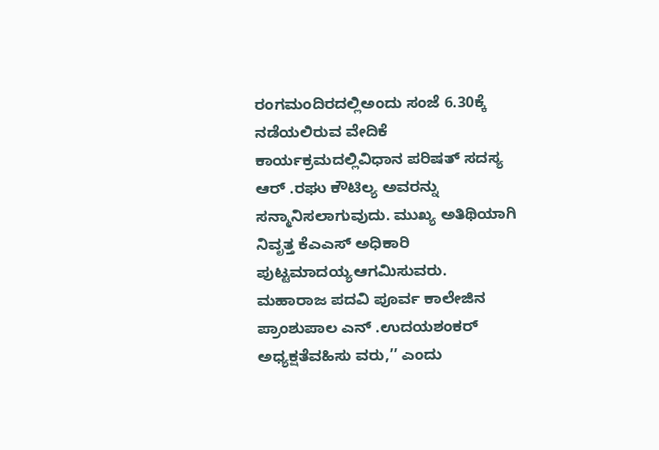ರಂಗಮಂದಿರದಲ್ಲಿಅಂದು ಸಂಜೆ 6.30ಕ್ಕೆ ನಡೆಯಲಿರುವ ವೇದಿಕೆ ಕಾರ್ಯಕ್ರಮದಲ್ಲಿವಿಧಾನ ಪರಿಷತ್ ಸದಸ್ಯ ಆರ್ .ರಘು ಕೌಟಿಲ್ಯ ಅವರನ್ನು ಸನ್ಮಾನಿಸಲಾಗುವುದು. ಮುಖ್ಯ ಅತಿಥಿಯಾಗಿ ನಿವೃತ್ತ ಕೆಎಎಸ್ ಅಧಿಕಾರಿ ಪುಟ್ಟಮಾದಯ್ಯಆಗಮಿಸುವರು. ಮಹಾರಾಜ ಪದವಿ ಪೂರ್ವ ಕಾಲೇಜಿನ ಪ್ರಾಂಶುಪಾಲ ಎನ್ .ಉದಯಶಂಕರ್ ಅಧ್ಯಕ್ಷತೆವಹಿಸು ವರು,’’ ಎಂದು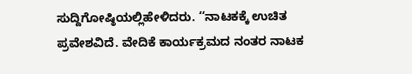ಸುದ್ದಿಗೋಷ್ಠಿಯಲ್ಲಿಹೇಳಿದರು. ‘‘ನಾಟಕಕ್ಕೆ ಉಚಿತ ಪ್ರವೇಶವಿದೆ. ವೇದಿಕೆ ಕಾರ್ಯಕ್ರಮದ ನಂತರ ನಾಟಕ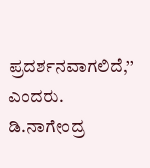ಪ್ರದರ್ಶನವಾಗಲಿದೆ,’’ ಎಂದರು. ಡಿ.ನಾಗೇಂದ್ರ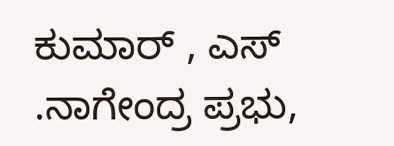ಕುಮಾರ್ , ಎಸ್ .ನಾಗೇಂದ್ರ ಪ್ರಭು,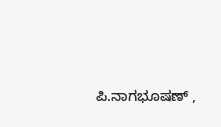ಪಿ.ನಾಗಭೂಷಣ್ ,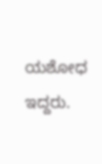ಯಶೋಧ ಇದ್ದರು.